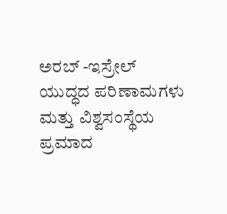ಅರಬ್‌ -ಇಸ್ರೇಲ್‌ ಯುದ್ಧದ ಪರಿಣಾಮಗಳು ಮತ್ತು ವಿಶ್ವಸಂಸ್ಥೆಯ ಪ್ರಮಾದ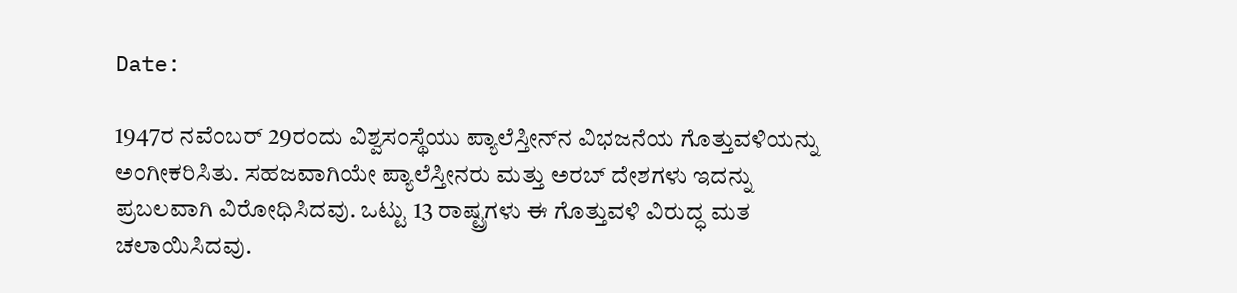Date:

1947ರ ನವೆಂಬರ್‌ 29ರಂದು ವಿಶ್ವಸಂಸ್ಥೆಯು ಪ್ಯಾಲೆಸ್ತೀನ್‌ನ ವಿಭಜನೆಯ ಗೊತ್ತುವಳಿಯನ್ನು ಅಂಗೀಕರಿಸಿತು. ಸಹಜವಾಗಿಯೇ ಪ್ಯಾಲೆಸ್ತೀನರು ಮತ್ತು ಅರಬ್‌ ದೇಶಗಳು ಇದನ್ನು ಪ್ರಬಲವಾಗಿ ವಿರೋಧಿಸಿದವು. ಒಟ್ಟು 13 ರಾಷ್ಟ್ರಗಳು ಈ ಗೊತ್ತುವಳಿ ವಿರುದ್ಧ ಮತ ಚಲಾಯಿಸಿದವು.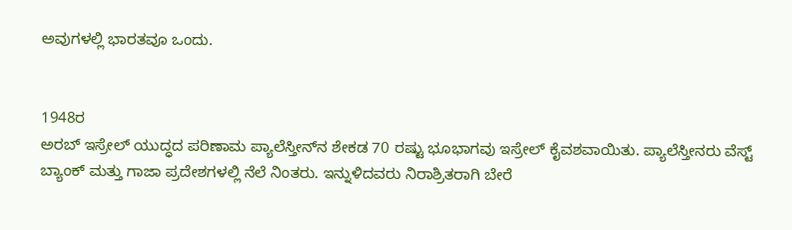ಅವುಗಳಲ್ಲಿ ಭಾರತವೂ ಒಂದು.


1948ರ
ಅರಬ್‌ ಇಸ್ರೇಲ್‌ ಯುದ್ಧದ ಪರಿಣಾಮ ಪ್ಯಾಲೆಸ್ತೀನ್‌ನ ಶೇಕಡ 70 ರಷ್ಟು ಭೂಭಾಗವು ಇಸ್ರೇಲ್‌ ಕೈವಶವಾಯಿತು. ಪ್ಯಾಲೆಸ್ತೀನರು ವೆಸ್ಟ್‌ ಬ್ಯಾಂಕ್‌ ಮತ್ತು ಗಾಜಾ ಪ್ರದೇಶಗಳಲ್ಲಿ ನೆಲೆ ನಿಂತರು. ಇನ್ನುಳಿದವರು ನಿರಾಶ್ರಿತರಾಗಿ ಬೇರೆ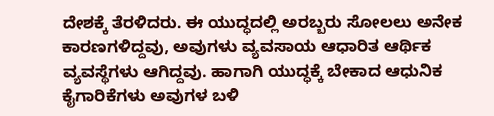ದೇಶಕ್ಕೆ ತೆರಳಿದರು. ಈ ಯುದ್ಧದಲ್ಲಿ ಅರಬ್ಬರು ಸೋಲಲು ಅನೇಕ ಕಾರಣಗಳಿದ್ದವು, ಅವುಗಳು ವ್ಯವಸಾಯ ಆಧಾರಿತ ಆರ್ಥಿಕ ವ್ಯವಸ್ಥೆಗಳು ಆಗಿದ್ದವು. ಹಾಗಾಗಿ ಯುದ್ಧಕ್ಕೆ ಬೇಕಾದ ಆಧುನಿಕ ಕೈಗಾರಿಕೆಗಳು ಅವುಗಳ ಬಳಿ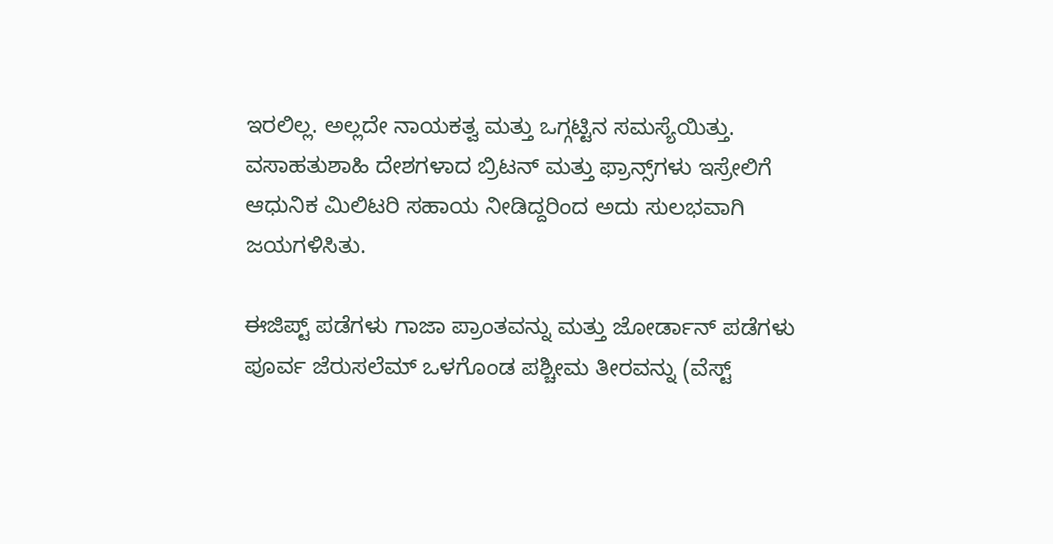ಇರಲಿಲ್ಲ. ಅಲ್ಲದೇ ನಾಯಕತ್ವ ಮತ್ತು ಒಗ್ಗಟ್ಟಿನ ಸಮಸ್ಯೆಯಿತ್ತು. ವಸಾಹತುಶಾಹಿ ದೇಶಗಳಾದ ಬ್ರಿಟನ್‌ ಮತ್ತು ಫ್ರಾನ್ಸ್‌ಗಳು ಇಸ್ರೇಲಿಗೆ ಆಧುನಿಕ ಮಿಲಿಟರಿ ಸಹಾಯ ನೀಡಿದ್ದರಿಂದ ಅದು ಸುಲಭವಾಗಿ ಜಯಗಳಿಸಿತು.

ಈಜಿಪ್ಟ್‌ ಪಡೆಗಳು ಗಾಜಾ ಪ್ರಾಂತವನ್ನು ಮತ್ತು ಜೋರ್ಡಾನ್‌ ಪಡೆಗಳು ಪೂರ್ವ ಜೆರುಸಲೆಮ್‌ ಒಳಗೊಂಡ ಪಶ್ಚೀಮ ತೀರವನ್ನು (ವೆಸ್ಟ್‌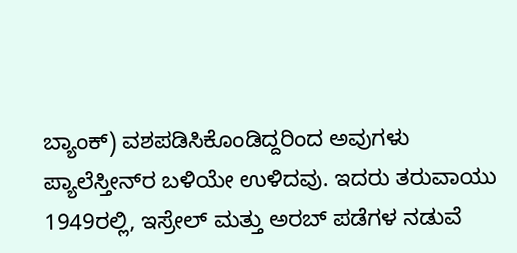ಬ್ಯಾಂಕ್‌) ವಶಪಡಿಸಿಕೊಂಡಿದ್ದರಿಂದ ಅವುಗಳು ಪ್ಯಾಲೆಸ್ತೀನ್‌ರ ಬಳಿಯೇ ಉಳಿದವು. ಇದರು ತರುವಾಯು 1949ರಲ್ಲಿ, ಇಸ್ರೇಲ್‌ ಮತ್ತು ಅರಬ್‌ ಪಡೆಗಳ ನಡುವೆ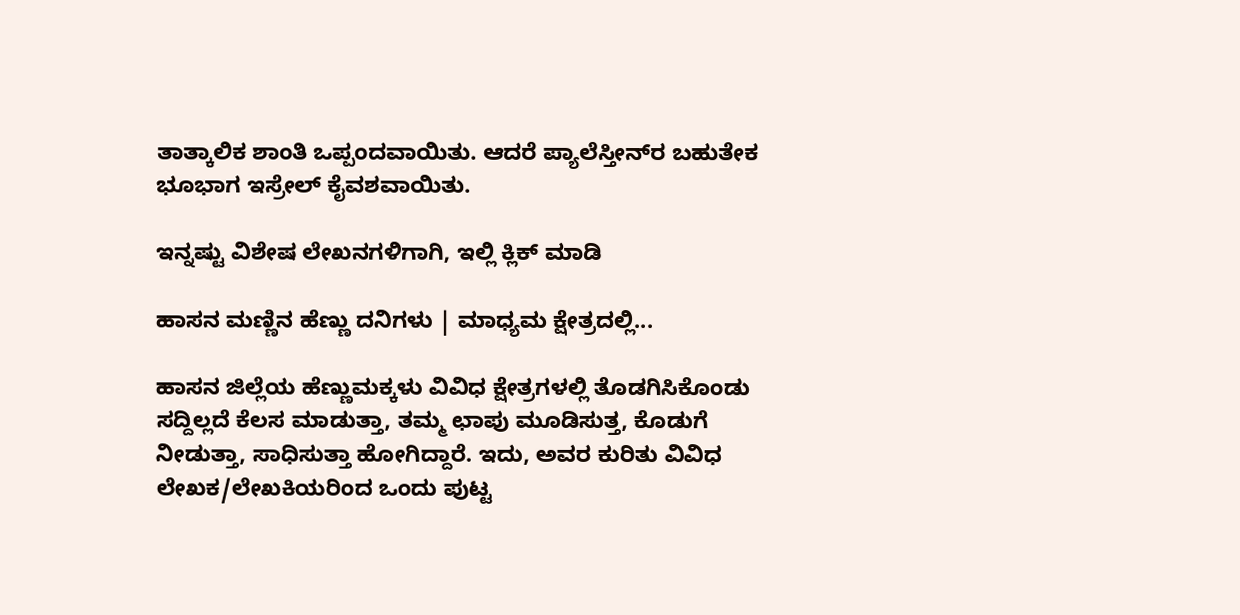ತಾತ್ಕಾಲಿಕ ಶಾಂತಿ ಒಪ್ಪಂದವಾಯಿತು. ಆದರೆ ಪ್ಯಾಲೆಸ್ತೀನ್‌ರ ಬಹುತೇಕ ಭೂಭಾಗ ಇಸ್ರೇಲ್‌ ಕೈವಶವಾಯಿತು.

ಇನ್ನಷ್ಟು ವಿಶೇಷ ಲೇಖನಗಳಿಗಾಗಿ, ಇಲ್ಲಿ ಕ್ಲಿಕ್ ಮಾಡಿ

ಹಾಸನ ಮಣ್ಣಿನ ಹೆಣ್ಣು ದನಿಗಳು | ಮಾಧ್ಯಮ ಕ್ಷೇತ್ರದಲ್ಲಿ...

ಹಾಸನ ಜಿಲ್ಲೆಯ ಹೆಣ್ಣುಮಕ್ಕಳು ವಿವಿಧ ಕ್ಷೇತ್ರಗಳಲ್ಲಿ ತೊಡಗಿಸಿಕೊಂಡು ಸದ್ದಿಲ್ಲದೆ ಕೆಲಸ ಮಾಡುತ್ತಾ, ತಮ್ಮ ಛಾಪು ಮೂಡಿಸುತ್ತ, ಕೊಡುಗೆ ನೀಡುತ್ತಾ, ಸಾಧಿಸುತ್ತಾ ಹೋಗಿದ್ದಾರೆ. ಇದು, ಅವರ ಕುರಿತು ವಿವಿಧ ಲೇಖಕ/ಲೇಖಕಿಯರಿಂದ ಒಂದು ಪುಟ್ಟ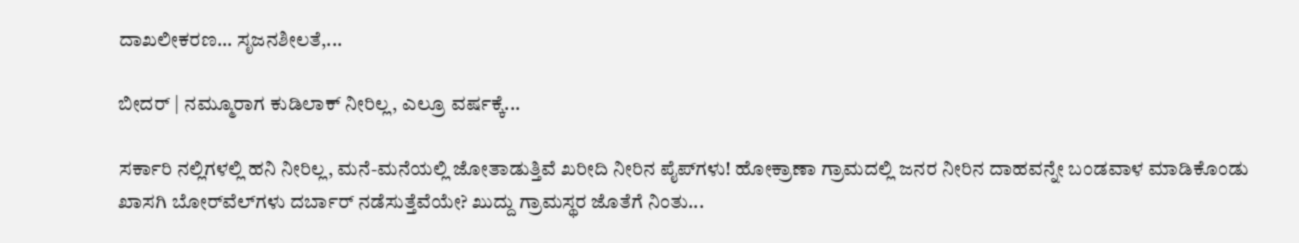ದಾಖಲೀಕರಣ… ಸೃಜನಶೀಲತೆ,...

ಬೀದರ್ | ನಮ್ಮೂರಾಗ ಕುಡಿಲಾಕ್ ನೀರಿಲ್ಲ, ಎಲ್ರೂ ವರ್ಷಕ್ಕೆ...

ಸರ್ಕಾರಿ ನಲ್ಲಿಗಳಲ್ಲಿ ಹನಿ ನೀರಿಲ್ಲ, ಮನೆ-ಮನೆಯಲ್ಲಿ ಜೋತಾಡುತ್ತಿವೆ ಖರೀದಿ ನೀರಿನ ಪೈಪ್‌ಗಳು! ಹೋಕ್ರಾಣಾ ಗ್ರಾಮದಲ್ಲಿ ಜನರ ನೀರಿನ ದಾಹವನ್ನೇ ಬಂಡವಾಳ ಮಾಡಿಕೊಂಡು ಖಾಸಗಿ ಬೋರ್‌ವೆಲ್‌ಗಳು ದರ್ಬಾರ್‌ ನಡೆಸುತ್ತೆವೆಯೇ? ಖುದ್ದು ಗ್ರಾಮಸ್ಥರ ಜೊತೆಗೆ ನಿಂತು...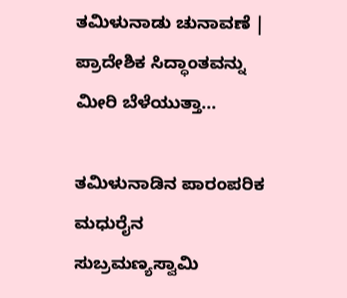ತಮಿಳುನಾಡು ಚುನಾವಣೆ | ಪ್ರಾದೇಶಿಕ ಸಿದ್ಧಾಂತವನ್ನು ಮೀರಿ ಬೆಳೆಯುತ್ತಾ...

ತಮಿಳುನಾಡಿನ ಪಾರಂಪರಿಕ ಮಧುರೈನ ಸುಬ್ರಮಣ್ಯಸ್ವಾಮಿ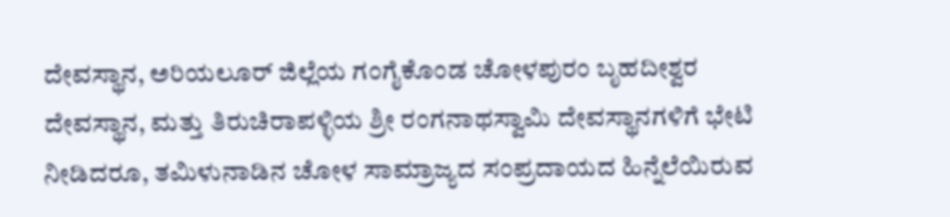ದೇವಸ್ಥಾನ, ಅರಿಯಲೂರ್ ಜಿಲ್ಲೆಯ ಗಂಗೈಕೊಂಡ ಚೋಳಪುರಂ ಬೃಹದೀಶ್ವರ ದೇವಸ್ಥಾನ, ಮತ್ತು ತಿರುಚಿರಾಪಳ್ಳಿಯ ಶ್ರೀ ರಂಗನಾಥಸ್ವಾಮಿ ದೇವಸ್ಥಾನಗಳಿಗೆ ಭೇಟಿ ನೀಡಿದರೂ, ತಮಿಳುನಾಡಿನ ಚೋಳ ಸಾಮ್ರಾಜ್ಯದ ಸಂಪ್ರದಾಯದ ಹಿನ್ನೆಲೆಯಿರುವ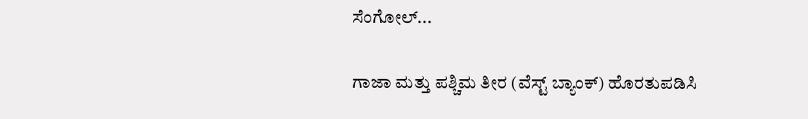ಸೆಂಗೋಲ್...

ಗಾಜಾ ಮತ್ತು ಪಶ್ಚಿಮ ತೀರ (ವೆಸ್ಟ್‌ ಬ್ಯಾಂಕ್‌) ಹೊರತುಪಡಿಸಿ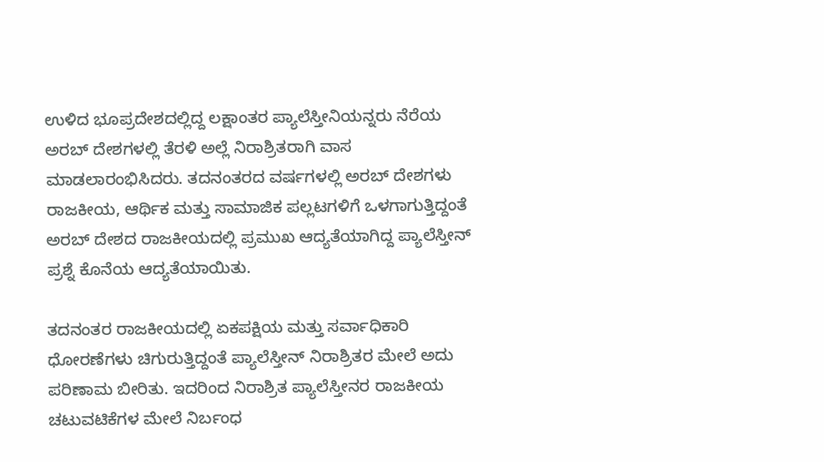ಉಳಿದ ಭೂಪ್ರದೇಶದಲ್ಲಿದ್ದ ಲಕ್ಷಾಂತರ ಪ್ಯಾಲೆಸ್ತೀನಿಯನ್ನರು ನೆರೆಯ ಅರಬ್‌ ದೇಶಗಳಲ್ಲಿ ತೆರಳಿ ಅಲ್ಲೆ ನಿರಾಶ್ರಿತರಾಗಿ ವಾಸ ಮಾಡಲಾರಂಭಿಸಿದರು. ತದನಂತರದ ವರ್ಷಗಳಲ್ಲಿ ಅರಬ್ ದೇಶಗಳು ರಾಜಕೀಯ, ಆರ್ಥಿಕ ಮತ್ತು ಸಾಮಾಜಿಕ ಪಲ್ಲಟಗಳಿಗೆ ಒಳಗಾಗುತ್ತಿದ್ದಂತೆ ಅರಬ್‌ ದೇಶದ ರಾಜಕೀಯದಲ್ಲಿ ಪ್ರಮುಖ ಆದ್ಯತೆಯಾಗಿದ್ದ ಪ್ಯಾಲೆಸ್ತೀನ್‌ ಪ್ರಶ್ನೆ ಕೊನೆಯ ಆದ್ಯತೆಯಾಯಿತು.

ತದನಂತರ ರಾಜಕೀಯದಲ್ಲಿ ಏಕಪಕ್ಷಿಯ ಮತ್ತು ಸರ್ವಾಧಿಕಾರಿ ಧೋರಣೆಗಳು ಚಿಗುರುತ್ತಿದ್ದಂತೆ ಪ್ಯಾಲೆಸ್ತೀನ್‌ ನಿರಾಶ್ರಿತರ ಮೇಲೆ ಅದು ಪರಿಣಾಮ ಬೀರಿತು. ಇದರಿಂದ ನಿರಾಶ್ರಿತ ಪ್ಯಾಲೆಸ್ತೀನರ ರಾಜಕೀಯ ಚಟುವಟಿಕೆಗಳ ಮೇಲೆ ನಿರ್ಬಂಧ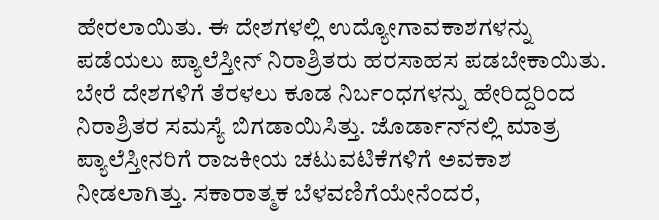ಹೇರಲಾಯಿತು. ಈ ದೇಶಗಳಲ್ಲಿ ಉದ್ಯೋಗಾವಕಾಶಗಳನ್ನು ಪಡೆಯಲು ಪ್ಯಾಲೆಸ್ತೀನ್‌ ನಿರಾಶ್ರಿತರು ಹರಸಾಹಸ ಪಡಬೇಕಾಯಿತು. ಬೇರೆ ದೇಶಗಳಿಗೆ ತೆರಳಲು ಕೂಡ ನಿರ್ಬಂಧಗಳನ್ನು ಹೇರಿದ್ದರಿಂದ ನಿರಾಶ್ರಿತರ ಸಮಸ್ಯೆ ಬಿಗಡಾಯಿಸಿತ್ತು. ಜೊರ್ಡಾನ್‌ನಲ್ಲಿ ಮಾತ್ರ ಪ್ಯಾಲೆಸ್ತೀನರಿಗೆ ರಾಜಕೀಯ ಚಟುವಟಿಕೆಗಳಿಗೆ ಅವಕಾಶ ನೀಡಲಾಗಿತ್ತು. ಸಕಾರಾತ್ಮಕ ಬೆಳವಣಿಗೆಯೇನೆಂದರೆ,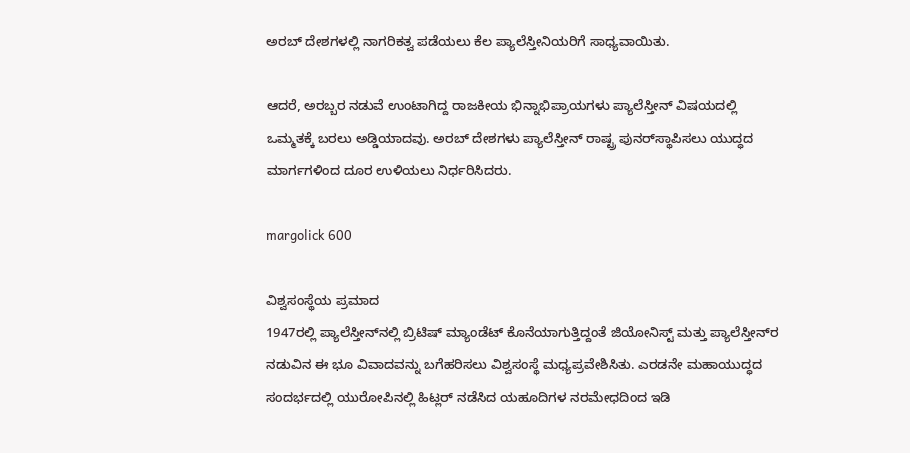ಅರಬ್‌ ದೇಶಗಳಲ್ಲಿ ನಾಗರಿಕತ್ವ ಪಡೆಯಲು ಕೆಲ ಪ್ಯಾಲೆಸ್ತೀನಿಯರಿಗೆ ಸಾಧ್ಯವಾಯಿತು.

ಆದರೆ, ಅರಬ್ಬರ ನಡುವೆ ಉಂಟಾಗಿದ್ದ ರಾಜಕೀಯ ಭಿನ್ನಾಭಿಪ್ರಾಯಗಳು ಪ್ಯಾಲೆಸ್ತೀನ್‌ ವಿಷಯದಲ್ಲಿ ಒಮ್ಮತಕ್ಕೆ ಬರಲು ಅಡ್ಡಿಯಾದವು. ಅರಬ್‌ ದೇಶಗಳು ಪ್ಯಾಲೆಸ್ತೀನ್‌ ರಾಷ್ಟ್ರ ಪುನರ್‌ಸ್ಥಾಪಿಸಲು ಯುದ್ಧದ ಮಾರ್ಗಗಳಿಂದ ದೂರ ಉಳಿಯಲು ನಿರ್ಧರಿಸಿದರು.

margolick 600

ವಿಶ್ವಸಂಸ್ಥೆಯ ಪ್ರಮಾದ
1947ರಲ್ಲಿ ಪ್ಯಾಲೆಸ್ತೀನ್‌ನಲ್ಲಿ ಬ್ರಿಟಿಷ್‌ ಮ್ಯಾಂಡೆಟ್‌ ಕೊನೆಯಾಗುತ್ತಿದ್ದಂತೆ ಜಿಯೋನಿಸ್ಟ್‌ ಮತ್ತು ಪ್ಯಾಲೆಸ್ತೀನ್‌ರ ನಡುವಿನ ಈ ಭೂ ವಿವಾದವನ್ನು ಬಗೆಹರಿಸಲು ವಿಶ್ವಸಂಸ್ಥೆ ಮಧ್ಯಪ್ರವೇಶಿಸಿತು. ಎರಡನೇ ಮಹಾಯುದ್ಧದ ಸಂದರ್ಭದಲ್ಲಿ ಯುರೋಪಿನಲ್ಲಿ ಹಿಟ್ಲರ್ ನಡೆಸಿದ ಯಹೂದಿಗಳ ನರಮೇಧದಿಂದ ಇಡಿ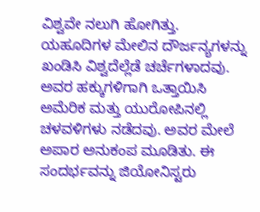ವಿಶ್ವವೇ ನಲುಗಿ ಹೋಗಿತ್ತು. ಯಹೂದಿಗಳ ಮೇಲಿನ ದೌರ್ಜನ್ಯಗಳನ್ನು ಖಂಡಿಸಿ ವಿಶ್ವದೆಲ್ಲೆಡೆ ಚರ್ಚೆಗಳಾದವು. ಅವರ ಹಕ್ಕುಗಳಿಗಾಗಿ ಒತ್ತಾಯಿಸಿ ಅಮೆರಿಕ ಮತ್ತು ಯುರೋಪಿನಲ್ಲಿ ಚಳವಳಿಗಳು ನಡೆದವು. ಅವರ ಮೇಲೆ ಅಪಾರ ಅನುಕಂಪ ಮೂಡಿತು. ಈ ಸಂದರ್ಭವನ್ನು ಜಿಯೋನಿಸ್ಟರು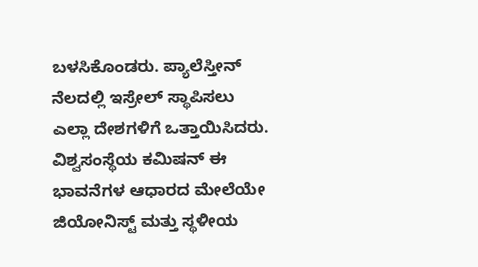ಬಳಸಿಕೊಂಡರು. ಪ್ಯಾಲೆಸ್ತೀನ್‌ ನೆಲದಲ್ಲಿ ಇಸ್ರೇಲ್‌ ಸ್ಥಾಪಿಸಲು ಎಲ್ಲಾ ದೇಶಗಳಿಗೆ ಒತ್ತಾಯಿಸಿದರು. ವಿಶ್ವಸಂಸ್ಥೆಯ ಕಮಿಷನ್‌ ಈ ಭಾವನೆಗಳ ಆಧಾರದ ಮೇಲೆಯೇ ಜಿಯೋನಿಸ್ಟ್‌ ಮತ್ತು ಸ್ಥಳೀಯ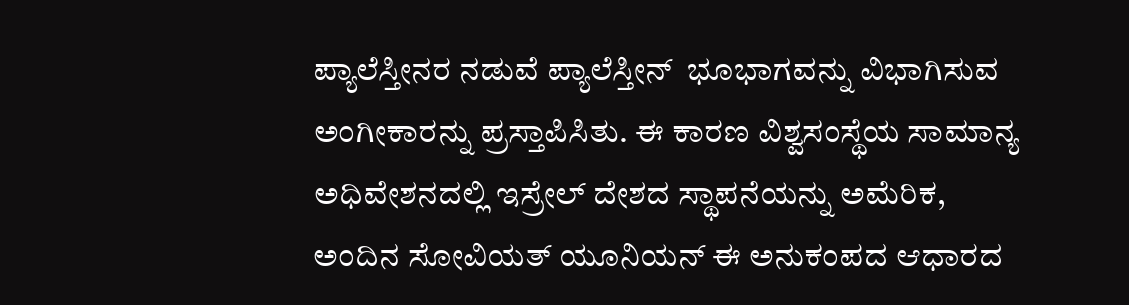ಪ್ಯಾಲೆಸ್ತೀನರ ನಡುವೆ ಪ್ಯಾಲೆಸ್ತೀನ್‌  ಭೂಭಾಗವನ್ನು ವಿಭಾಗಿಸುವ ಅಂಗೀಕಾರನ್ನು ಪ್ರಸ್ತಾಪಿಸಿತು. ಈ ಕಾರಣ ವಿಶ್ವಸಂಸ್ಥೆಯ ಸಾಮಾನ್ಯ ಅಧಿವೇಶನದಲ್ಲಿ ಇಸ್ರೇಲ್‌ ದೇಶದ ಸ್ಥಾಪನೆಯನ್ನು ಅಮೆರಿಕ, ಅಂದಿನ ಸೋವಿಯತ್‌ ಯೂನಿಯನ್‌ ಈ ಅನುಕಂಪದ ಆಧಾರದ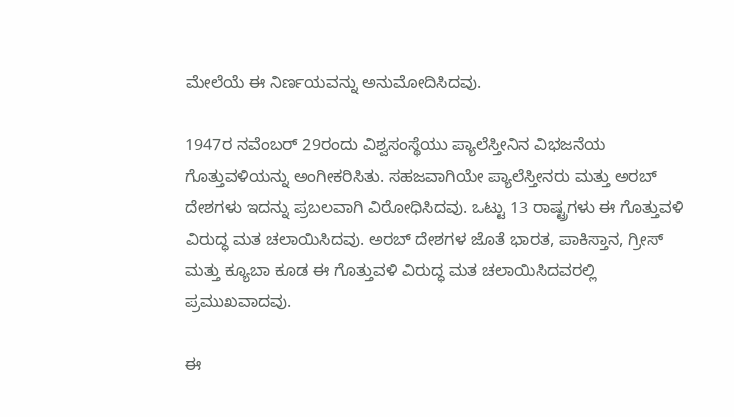ಮೇಲೆಯೆ ಈ ನಿರ್ಣಯವನ್ನು ಅನುಮೋದಿಸಿದವು.

1947ರ ನವೆಂಬರ್‌ 29ರಂದು ವಿಶ್ವಸಂಸ್ಥೆಯು ಪ್ಯಾಲೆಸ್ತೀನಿನ ವಿಭಜನೆಯ ಗೊತ್ತುವಳಿಯನ್ನು ಅಂಗೀಕರಿಸಿತು. ಸಹಜವಾಗಿಯೇ ಪ್ಯಾಲೆಸ್ತೀನರು ಮತ್ತು ಅರಬ್‌ ದೇಶಗಳು ಇದನ್ನು ಪ್ರಬಲವಾಗಿ ವಿರೋಧಿಸಿದವು. ಒಟ್ಟು 13 ರಾಷ್ಟ್ರಗಳು ಈ ಗೊತ್ತುವಳಿ ವಿರುದ್ಧ ಮತ ಚಲಾಯಿಸಿದವು. ಅರಬ್‌ ದೇಶಗಳ ಜೊತೆ ಭಾರತ, ಪಾಕಿಸ್ತಾನ, ಗ್ರೀಸ್‌ ಮತ್ತು ಕ್ಯೂಬಾ ಕೂಡ ಈ ಗೊತ್ತುವಳಿ ವಿರುದ್ಧ ಮತ ಚಲಾಯಿಸಿದವರಲ್ಲಿ ಪ್ರಮುಖವಾದವು.

ಈ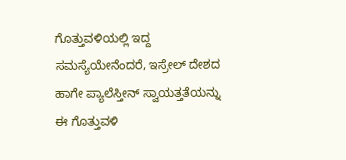ಗೊತ್ತುವಳಿಯಲ್ಲಿ ಇದ್ದ ಸಮಸ್ಯೆಯೇನೆಂದರೆ, ಇಸ್ರೇಲ್‌ ದೇಶದ ಹಾಗೇ ಪ್ಯಾಲೆಸ್ತೀನ್‌ ಸ್ವಾಯತ್ತತೆಯನ್ನು ಈ ಗೊತ್ತುವಳಿ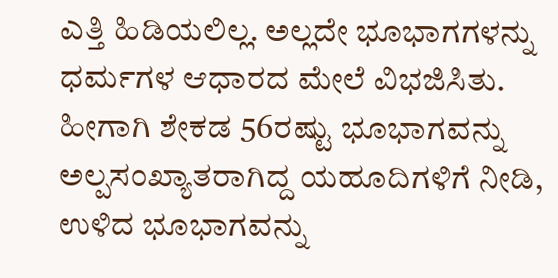ಎತ್ತಿ ಹಿಡಿಯಲಿಲ್ಲ. ಅಲ್ಲದೇ ಭೂಭಾಗಗಳನ್ನು ಧರ್ಮಗಳ ಆಧಾರದ ಮೇಲೆ ವಿಭಜಿಸಿತು. ಹೀಗಾಗಿ ಶೇಕಡ 56ರಷ್ಟು ಭೂಭಾಗವನ್ನು ಅಲ್ಪಸಂಖ್ಯಾತರಾಗಿದ್ದ ಯಹೂದಿಗಳಿಗೆ ನೀಡಿ, ಉಳಿದ ಭೂಭಾಗವನ್ನು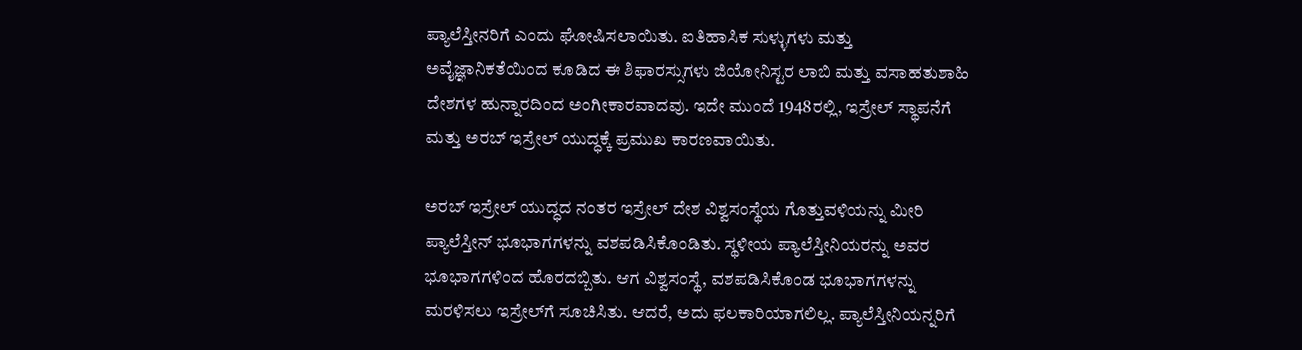ಪ್ಯಾಲೆಸ್ತೀನರಿಗೆ ಎಂದು ಘೋಷಿಸಲಾಯಿತು. ಐತಿಹಾಸಿಕ ಸುಳ್ಳುಗಳು ಮತ್ತು ಅವೈಜ್ಞಾನಿಕತೆಯಿಂದ ಕೂಡಿದ ಈ ಶಿಫಾರಸ್ಸುಗಳು ಜಿಯೋನಿಸ್ಟರ ಲಾಬಿ ಮತ್ತು ವಸಾಹತುಶಾಹಿ ದೇಶಗಳ ಹುನ್ನಾರದಿಂದ ಅಂಗೀಕಾರವಾದವು. ಇದೇ ಮುಂದೆ 1948ರಲ್ಲಿ, ಇಸ್ರೇಲ್‌ ಸ್ಥಾಪನೆಗೆ ಮತ್ತು ಅರಬ್‌ ಇಸ್ರೇಲ್‌ ಯುದ್ಧಕ್ಕೆ ಪ್ರಮುಖ ಕಾರಣವಾಯಿತು.

ಅರಬ್‌ ಇಸ್ರೇಲ್‌ ಯುದ್ಧದ ನಂತರ ಇಸ್ರೇಲ್‌ ದೇಶ ವಿಶ್ವಸಂಸ್ಥೆಯ ಗೊತ್ತುವಳಿಯನ್ನು ಮೀರಿ ಪ್ಯಾಲೆಸ್ತೀನ್‌ ಭೂಭಾಗಗಳನ್ನು ವಶಪಡಿಸಿಕೊಂಡಿತು. ಸ್ಥಳೀಯ ಪ್ಯಾಲೆಸ್ತೀನಿಯರನ್ನು ಅವರ ಭೂಭಾಗಗಳಿಂದ ಹೊರದಬ್ಬಿತು. ಆಗ ವಿಶ್ವಸಂಸ್ಥೆ, ವಶಪಡಿಸಿಕೊಂಡ ಭೂಭಾಗಗಳನ್ನು ಮರಳಿಸಲು ಇಸ್ರೇಲ್‌ಗೆ ಸೂಚಿಸಿತು. ಆದರೆ, ಅದು ಫಲಕಾರಿಯಾಗಲಿಲ್ಲ. ಪ್ಯಾಲೆಸ್ತೀನಿಯನ್ನರಿಗೆ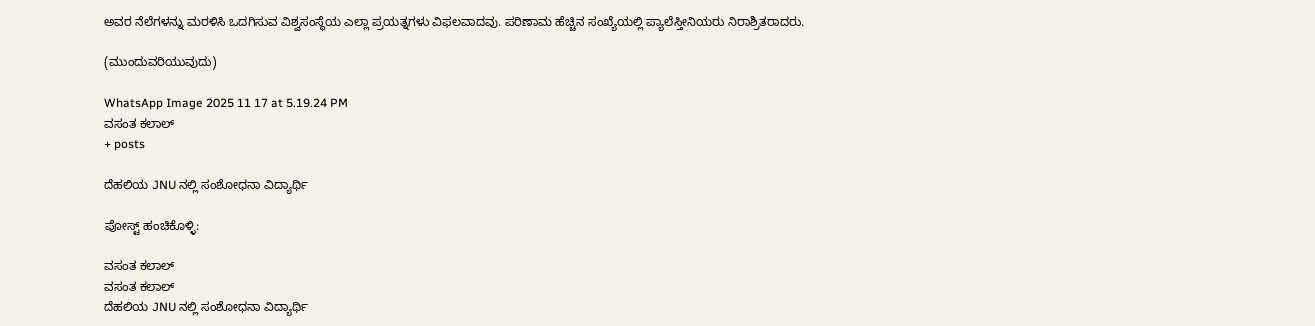ಅವರ ನೆಲೆಗಳನ್ನು ಮರಳಿಸಿ ಒದಗಿಸುವ ವಿಶ್ವಸಂಸ್ಥೆಯ ಎಲ್ಲಾ ಪ್ರಯತ್ನಗಳು ವಿಫಲವಾದವು. ಪರಿಣಾಮ ಹೆಚ್ಚಿನ ಸಂಖ್ಯೆಯಲ್ಲಿ ಪ್ಯಾಲೆಸ್ತೀನಿಯರು ನಿರಾಶ್ರಿತರಾದರು.

(ಮುಂದುವರಿಯುವುದು)

WhatsApp Image 2025 11 17 at 5.19.24 PM
ವಸಂತ ಕಲಾಲ್‌
+ posts

ದೆಹಲಿಯ JNU ನಲ್ಲಿ ಸಂಶೋಧನಾ ವಿದ್ಯಾರ್ಥಿ

ಪೋಸ್ಟ್ ಹಂಚಿಕೊಳ್ಳಿ:

ವಸಂತ ಕಲಾಲ್‌
ವಸಂತ ಕಲಾಲ್‌
ದೆಹಲಿಯ JNU ನಲ್ಲಿ ಸಂಶೋಧನಾ ವಿದ್ಯಾರ್ಥಿ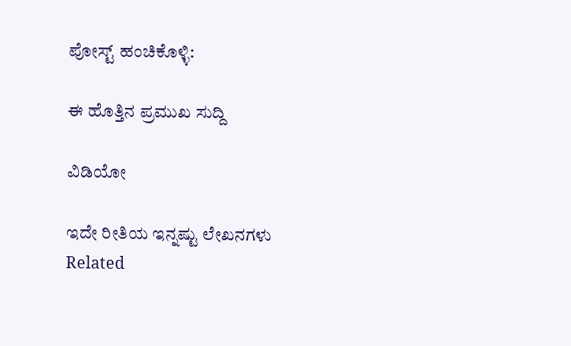ಪೋಸ್ಟ್ ಹಂಚಿಕೊಳ್ಳಿ:

ಈ ಹೊತ್ತಿನ ಪ್ರಮುಖ ಸುದ್ದಿ

ವಿಡಿಯೋ

ಇದೇ ರೀತಿಯ ಇನ್ನಷ್ಟು ಲೇಖನಗಳು
Related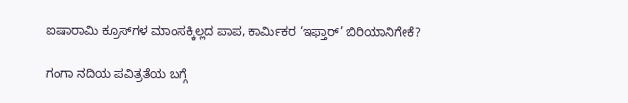ಐಷಾರಾಮಿ ಕ್ರೂಸ್‌ಗಳ ಮಾಂಸಕ್ಕಿಲ್ಲದ ಪಾಪ, ಕಾರ್ಮಿಕರ ‘ಇಫ್ತಾರ್’ ಬಿರಿಯಾನಿಗೇಕೆ?

ಗಂಗಾ ನದಿಯ ಪವಿತ್ರತೆಯ ಬಗ್ಗೆ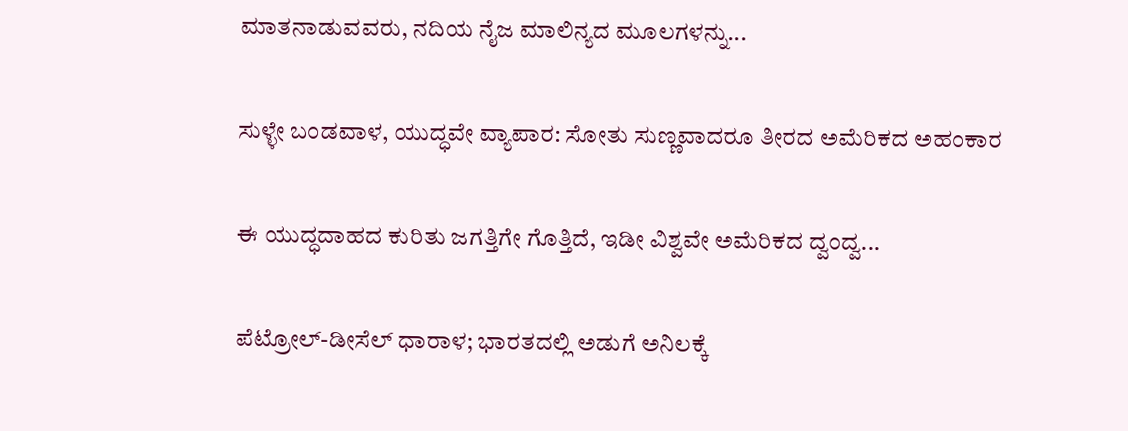ಮಾತನಾಡುವವರು, ನದಿಯ ನೈಜ ಮಾಲಿನ್ಯದ ಮೂಲಗಳನ್ನು...

ಸುಳ್ಳೇ ಬಂಡವಾಳ, ಯುದ್ಧವೇ ವ್ಯಾಪಾರ: ಸೋತು ಸುಣ್ಣವಾದರೂ ತೀರದ ಅಮೆರಿಕದ ಅಹಂಕಾರ

ಈ ಯುದ್ಧದಾಹದ ಕುರಿತು ಜಗತ್ತಿಗೇ ಗೊತ್ತಿದೆ, ಇಡೀ ವಿಶ್ವವೇ ಅಮೆರಿಕದ ದ್ವಂದ್ವ...

ಪೆಟ್ರೋಲ್-ಡೀಸೆಲ್ ಧಾರಾಳ; ಭಾರತದಲ್ಲಿ ಅಡುಗೆ ಅನಿಲಕ್ಕೆ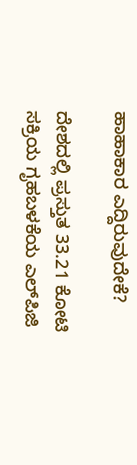ಹಾಹಾಕಾರ ಎದ್ದಿರುವುದೇಕೆ?

ದೇಶದಲ್ಲಿ ಪ್ರಸ್ತುತ 33.21 ಕೋಟಿ ಸಕ್ರಿಯ ಗೃಹಬಳಕೆಯ ಎಲ್‌ಪಿಜಿ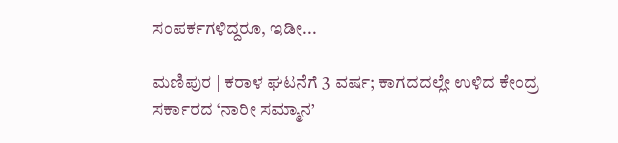ಸಂಪರ್ಕಗಳಿದ್ದರೂ, ಇಡೀ...

ಮಣಿಪುರ | ಕರಾಳ ಘಟನೆಗೆ 3 ವರ್ಷ; ಕಾಗದದಲ್ಲೇ ಉಳಿದ ಕೇಂದ್ರ ಸರ್ಕಾರದ ‘ನಾರೀ ಸಮ್ಮಾನ’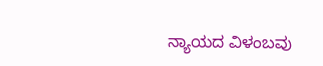ನ್ಯಾಯದ ವಿಳಂಬವು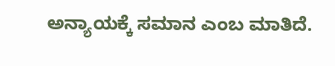ಅನ್ಯಾಯಕ್ಕೆ ಸಮಾನ ಎಂಬ ಮಾತಿದೆ.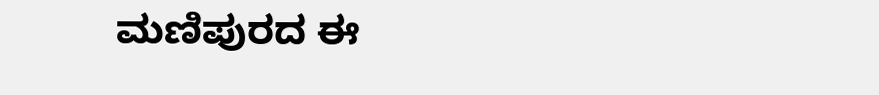ಮಣಿಪುರದ ಈ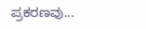ಪ್ರಕರಣವು...